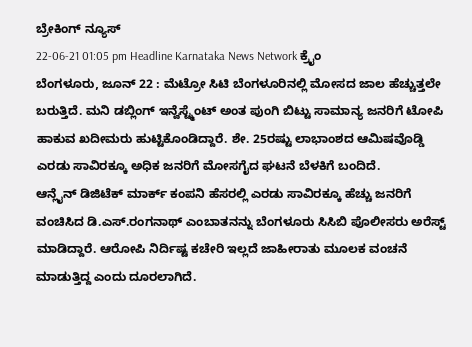ಬ್ರೇಕಿಂಗ್ ನ್ಯೂಸ್
22-06-21 01:05 pm Headline Karnataka News Network ಕ್ರೈಂ
ಬೆಂಗಳೂರು, ಜೂನ್ 22 : ಮೆಟ್ರೋ ಸಿಟಿ ಬೆಂಗಳೂರಿನಲ್ಲಿ ಮೋಸದ ಜಾಲ ಹೆಚ್ಚುತ್ತಲೇ ಬರುತ್ತಿದೆ. ಮನಿ ಡಬ್ಲಿಂಗ್ ಇನ್ವೆಸ್ಟ್ಮೆಂಟ್ ಅಂತ ಪುಂಗಿ ಬಿಟ್ಟು ಸಾಮಾನ್ಯ ಜನರಿಗೆ ಟೋಪಿ ಹಾಕುವ ಖದೀಮರು ಹುಟ್ಟಿಕೊಂಡಿದ್ದಾರೆ. ಶೇ. 25ರಷ್ಟು ಲಾಭಾಂಶದ ಆಮಿಷವೊಡ್ಡಿ ಎರಡು ಸಾವಿರಕ್ಕೂ ಅಧಿಕ ಜನರಿಗೆ ಮೋಸಗೈದ ಘಟನೆ ಬೆಳಕಿಗೆ ಬಂದಿದೆ.
ಆನ್ಲೈನ್ ಡಿಜಿಟೆಕ್ ಮಾರ್ಕ್ ಕಂಪನಿ ಹೆಸರಲ್ಲಿ ಎರಡು ಸಾವಿರಕ್ಕೂ ಹೆಚ್ಚು ಜನರಿಗೆ ವಂಚಿಸಿದ ಡಿ.ಎಸ್.ರಂಗನಾಥ್ ಎಂಬಾತನನ್ನು ಬೆಂಗಳೂರು ಸಿಸಿಬಿ ಪೊಲೀಸರು ಅರೆಸ್ಟ್ ಮಾಡಿದ್ದಾರೆ. ಆರೋಪಿ ನಿರ್ದಿಷ್ಟ ಕಚೇರಿ ಇಲ್ಲದೆ ಜಾಹೀರಾತು ಮೂಲಕ ವಂಚನೆ ಮಾಡುತ್ತಿದ್ದ ಎಂದು ದೂರಲಾಗಿದೆ.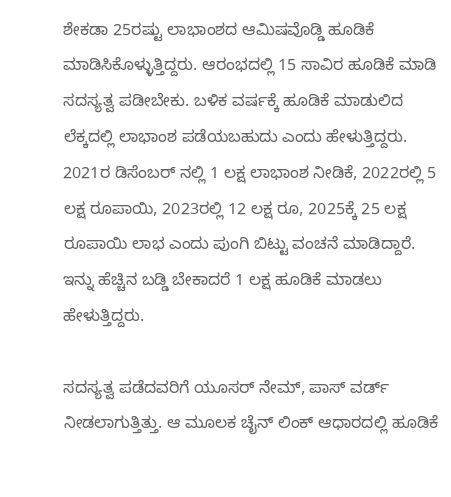ಶೇಕಡಾ 25ರಷ್ಟು ಲಾಭಾಂಶದ ಆಮಿಷವೊಡ್ಡಿ ಹೂಡಿಕೆ ಮಾಡಿಸಿಕೊಳ್ಳುತ್ತಿದ್ದರು. ಆರಂಭದಲ್ಲಿ 15 ಸಾವಿರ ಹೂಡಿಕೆ ಮಾಡಿ ಸದಸ್ಯತ್ವ ಪಡೀಬೇಕು. ಬಳಿಕ ವರ್ಷಕ್ಕೆ ಹೂಡಿಕೆ ಮಾಡುಲಿದ ಲೆಕ್ಕದಲ್ಲಿ ಲಾಭಾಂಶ ಪಡೆಯಬಹುದು ಎಂದು ಹೇಳುತ್ತಿದ್ದರು. 2021ರ ಡಿಸೆಂಬರ್ ನಲ್ಲಿ 1 ಲಕ್ಷ ಲಾಭಾಂಶ ನೀಡಿಕೆ, 2022ರಲ್ಲಿ 5 ಲಕ್ಷ ರೂಪಾಯಿ, 2023ರಲ್ಲಿ 12 ಲಕ್ಷ ರೂ, 2025ಕ್ಕೆ 25 ಲಕ್ಷ ರೂಪಾಯಿ ಲಾಭ ಎಂದು ಪುಂಗಿ ಬಿಟ್ಟು ವಂಚನೆ ಮಾಡಿದ್ದಾರೆ. ಇನ್ನು ಹೆಚ್ಚಿನ ಬಡ್ಡಿ ಬೇಕಾದರೆ 1 ಲಕ್ಷ ಹೂಡಿಕೆ ಮಾಡಲು ಹೇಳುತ್ತಿದ್ದರು.

ಸದಸ್ಯತ್ವ ಪಡೆದವರಿಗೆ ಯೂಸರ್ ನೇಮ್, ಪಾಸ್ ವರ್ಡ್ ನೀಡಲಾಗುತ್ತಿತ್ತು. ಆ ಮೂಲಕ ಚೈನ್ ಲಿಂಕ್ ಆಧಾರದಲ್ಲಿ ಹೂಡಿಕೆ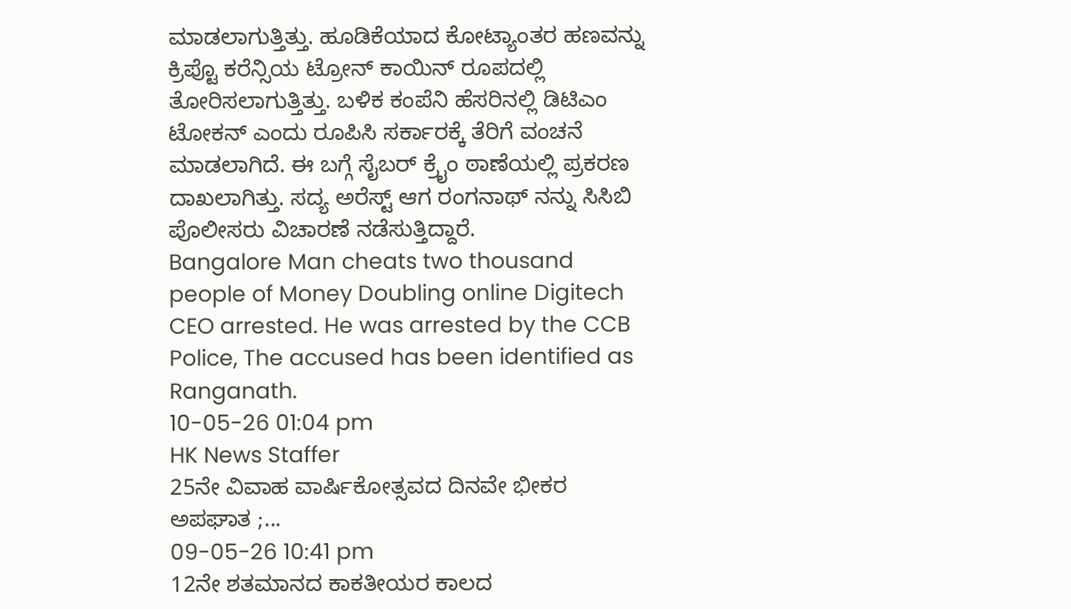ಮಾಡಲಾಗುತ್ತಿತ್ತು. ಹೂಡಿಕೆಯಾದ ಕೋಟ್ಯಾಂತರ ಹಣವನ್ನು ಕ್ರಿಪ್ಟೊ ಕರೆನ್ಸಿಯ ಟ್ರೋನ್ ಕಾಯಿನ್ ರೂಪದಲ್ಲಿ ತೋರಿಸಲಾಗುತ್ತಿತ್ತು. ಬಳಿಕ ಕಂಪೆನಿ ಹೆಸರಿನಲ್ಲಿ ಡಿಟಿಎಂ ಟೋಕನ್ ಎಂದು ರೂಪಿಸಿ ಸರ್ಕಾರಕ್ಕೆ ತೆರಿಗೆ ವಂಚನೆ ಮಾಡಲಾಗಿದೆ. ಈ ಬಗ್ಗೆ ಸೈಬರ್ ಕ್ರೈಂ ಠಾಣೆಯಲ್ಲಿ ಪ್ರಕರಣ ದಾಖಲಾಗಿತ್ತು. ಸದ್ಯ ಅರೆಸ್ಟ್ ಆಗ ರಂಗನಾಥ್ ನನ್ನು ಸಿಸಿಬಿ ಪೊಲೀಸರು ವಿಚಾರಣೆ ನಡೆಸುತ್ತಿದ್ದಾರೆ.
Bangalore Man cheats two thousand people of Money Doubling online Digitech CEO arrested. He was arrested by the CCB Police, The accused has been identified as Ranganath.
10-05-26 01:04 pm
HK News Staffer
25ನೇ ವಿವಾಹ ವಾರ್ಷಿಕೋತ್ಸವದ ದಿನವೇ ಭೀಕರ ಅಪಘಾತ ;...
09-05-26 10:41 pm
12ನೇ ಶತಮಾನದ ಕಾಕತೀಯರ ಕಾಲದ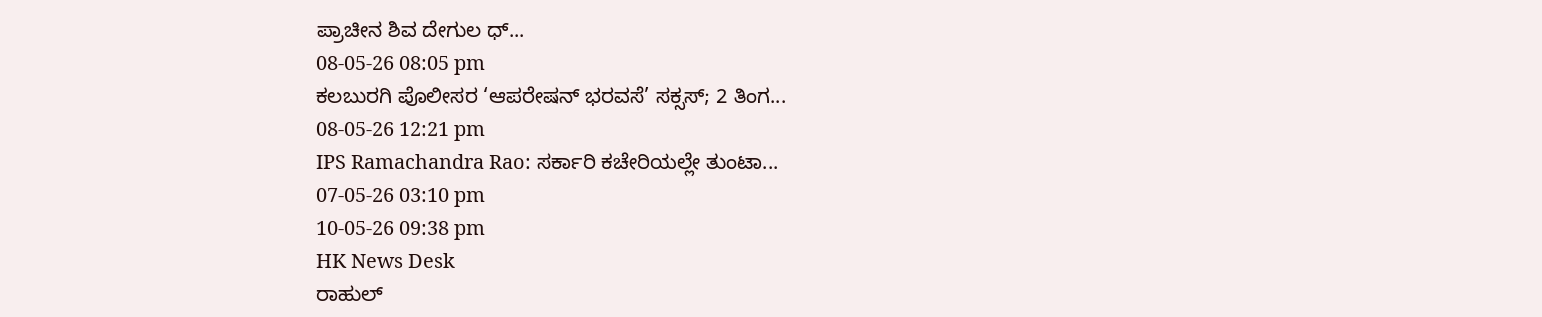ಪ್ರಾಚೀನ ಶಿವ ದೇಗುಲ ಧ್...
08-05-26 08:05 pm
ಕಲಬುರಗಿ ಪೊಲೀಸರ ‘ಆಪರೇಷನ್ ಭರವಸೆ’ ಸಕ್ಸಸ್; 2 ತಿಂಗ...
08-05-26 12:21 pm
IPS Ramachandra Rao: ಸರ್ಕಾರಿ ಕಚೇರಿಯಲ್ಲೇ ತುಂಟಾ...
07-05-26 03:10 pm
10-05-26 09:38 pm
HK News Desk
ರಾಹುಲ್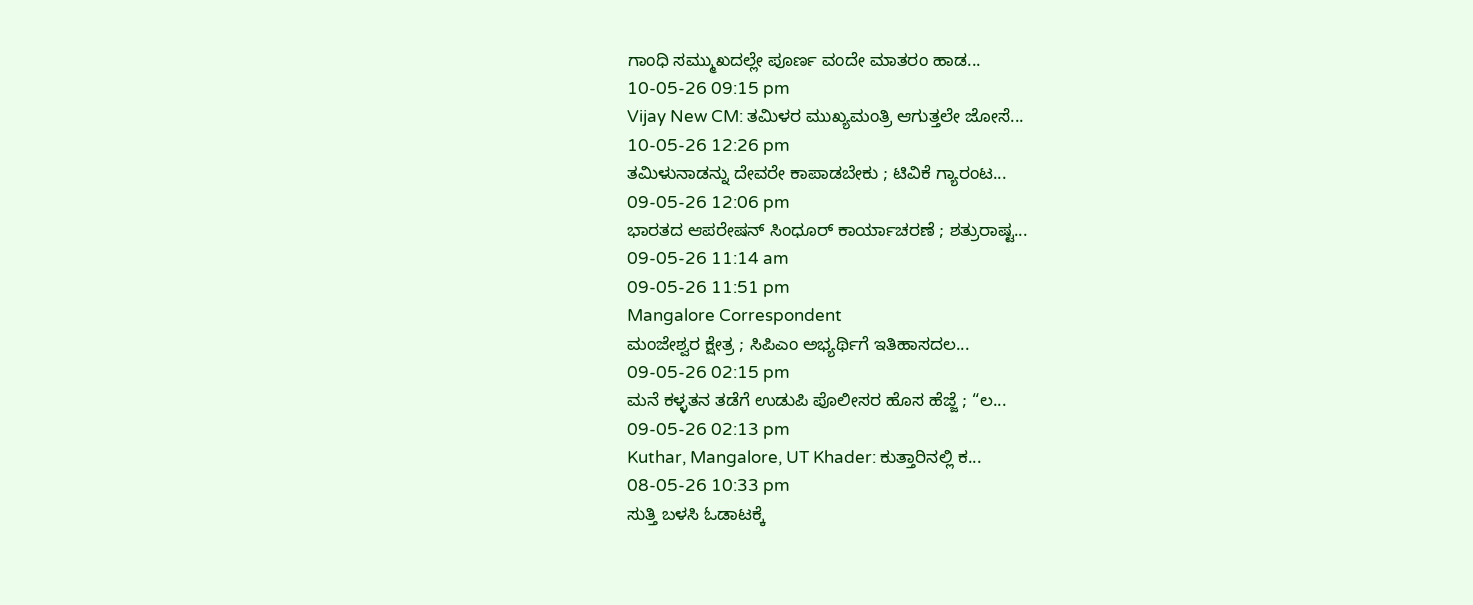ಗಾಂಧಿ ಸಮ್ಮುಖದಲ್ಲೇ ಪೂರ್ಣ ವಂದೇ ಮಾತರಂ ಹಾಡ...
10-05-26 09:15 pm
Vijay New CM: ತಮಿಳರ ಮುಖ್ಯಮಂತ್ರಿ ಆಗುತ್ತಲೇ ಜೋಸೆ...
10-05-26 12:26 pm
ತಮಿಳುನಾಡನ್ನು ದೇವರೇ ಕಾಪಾಡಬೇಕು ; ಟಿವಿಕೆ ಗ್ಯಾರಂಟ...
09-05-26 12:06 pm
ಭಾರತದ ಆಪರೇಷನ್ ಸಿಂಧೂರ್ ಕಾರ್ಯಾಚರಣೆ ; ಶತ್ರುರಾಷ್ಟ...
09-05-26 11:14 am
09-05-26 11:51 pm
Mangalore Correspondent
ಮಂಜೇಶ್ವರ ಕ್ಷೇತ್ರ ; ಸಿಪಿಎಂ ಅಭ್ಯರ್ಥಿಗೆ ಇತಿಹಾಸದಲ...
09-05-26 02:15 pm
ಮನೆ ಕಳ್ಳತನ ತಡೆಗೆ ಉಡುಪಿ ಪೊಲೀಸರ ಹೊಸ ಹೆಜ್ಜೆ ; “ಲ...
09-05-26 02:13 pm
Kuthar, Mangalore, UT Khader: ಕುತ್ತಾರಿನಲ್ಲಿ ಕ...
08-05-26 10:33 pm
ಸುತ್ತಿ ಬಳಸಿ ಓಡಾಟಕ್ಕೆ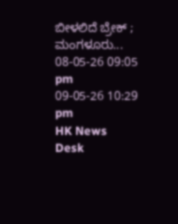ಬೀಳಲಿದೆ ಬ್ರೇಕ್ ; ಮಂಗಳೂರು...
08-05-26 09:05 pm
09-05-26 10:29 pm
HK News Desk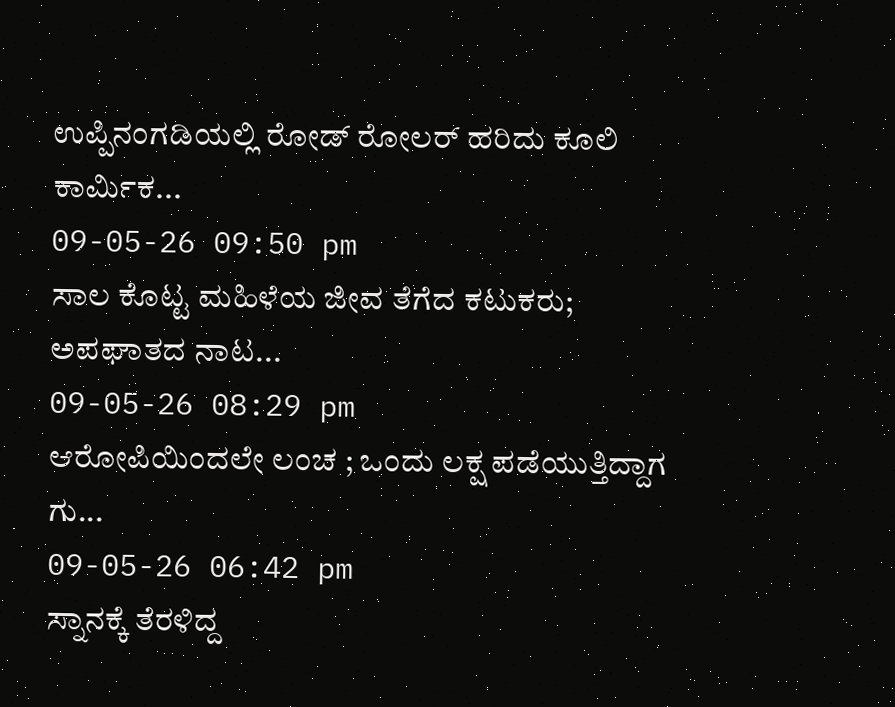ಉಪ್ಪಿನಂಗಡಿಯಲ್ಲಿ ರೋಡ್ ರೋಲರ್ ಹರಿದು ಕೂಲಿ ಕಾರ್ಮಿಕ...
09-05-26 09:50 pm
ಸಾಲ ಕೊಟ್ಟ ಮಹಿಳೆಯ ಜೀವ ತೆಗೆದ ಕಟುಕರು; ಅಪಘಾತದ ನಾಟ...
09-05-26 08:29 pm
ಆರೋಪಿಯಿಂದಲೇ ಲಂಚ ; ಒಂದು ಲಕ್ಷ ಪಡೆಯುತ್ತಿದ್ದಾಗ ಗು...
09-05-26 06:42 pm
ಸ್ನಾನಕ್ಕೆ ತೆರಳಿದ್ದ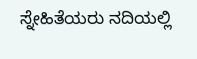ಸ್ನೇಹಿತೆಯರು ನದಿಯಲ್ಲಿ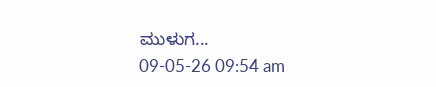ಮುಳುಗ...
09-05-26 09:54 am